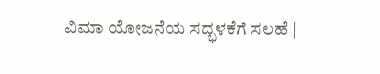ವಿಮಾ ಯೋಜನೆಯ ಸದ್ಭಳಕೆಗೆ ಸಲಹೆ |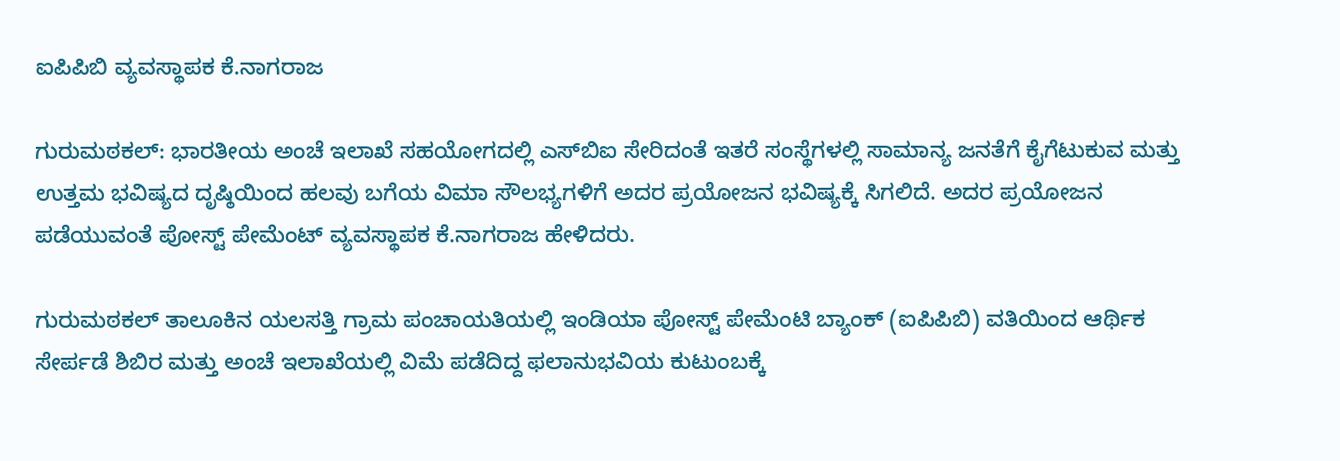ಐಪಿಪಿಬಿ ವ್ಯವಸ್ಥಾಪಕ ಕೆ.ನಾಗರಾಜ

ಗುರುಮಠಕಲ್: ಭಾರತೀಯ ಅಂಚೆ ಇಲಾಖೆ ಸಹಯೋಗದಲ್ಲಿ ಎಸ್‌ಬಿಐ ಸೇರಿದಂತೆ ಇತರೆ ಸಂಸ್ಥೆಗಳಲ್ಲಿ ಸಾಮಾನ್ಯ ಜನತೆಗೆ ಕೈಗೆಟುಕುವ ಮತ್ತು ಉತ್ತಮ ಭವಿಷ್ಯದ ದೃಷ್ಠಿಯಿಂದ ಹಲವು ಬಗೆಯ ವಿಮಾ ಸೌಲಭ್ಯಗಳಿಗೆ ಅದರ ಪ್ರಯೋಜನ ಭವಿಷ್ಯಕ್ಕೆ ಸಿಗಲಿದೆ. ಅದರ ಪ್ರಯೋಜನ ಪಡೆಯುವಂತೆ ಪೋಸ್ಟ್ ಪೇಮೆಂಟ್ ವ್ಯವಸ್ಥಾಪಕ ಕೆ.ನಾಗರಾಜ ಹೇಳಿದರು.

ಗುರುಮಠಕಲ್ ತಾಲೂಕಿನ ಯಲಸತ್ತಿ ಗ್ರಾಮ ಪಂಚಾಯತಿಯಲ್ಲಿ ಇಂಡಿಯಾ ಪೋಸ್ಟ್ ಪೇಮೆಂಟಿ ಬ್ಯಾಂಕ್ (ಐಪಿಪಿಬಿ) ವತಿಯಿಂದ ಆರ್ಥಿಕ ಸೇರ್ಪಡೆ ಶಿಬಿರ ಮತ್ತು ಅಂಚೆ ಇಲಾಖೆಯಲ್ಲಿ ವಿಮೆ ಪಡೆದಿದ್ದ ಫಲಾನುಭವಿಯ ಕುಟುಂಬಕ್ಕೆ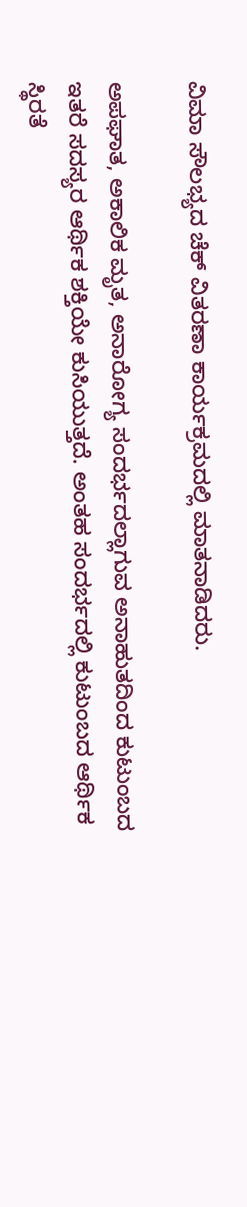ವಿಮಾ ಸೌಲಭ್ಯದ ಚೆಕ್ ವಿತರಣಾ ಕಾರ್ಯಕ್ರಮದಲ್ಲಿ ಮಾತನಾಡಿದರು.

ಅಪಘಾತ, ಅಕಾಲಿಕ ಮೃತ, ಅನಾರೋಗ್ಯ ಸಂದರ್ಭದಲ್ಲಾಗುವ ಅನಾಹುತದಿಂದ ಕುಟುಂಬದ ಇತರೆ ಸದಸ್ಯರ ಆರ್ಥಿಕ ಶಕ್ತಿಯೇ ಕುಸಿಯುತ್ತದೆ. ಅಂತಹ ಸಂದರ್ಭದಲ್ಲಿ ಕುಟುಂಬದ ಆರ್ಥಿಕ ಸ್ಥಿರತೆ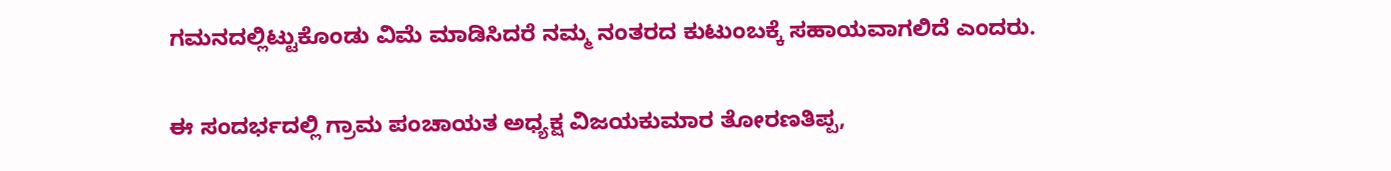ಗಮನದಲ್ಲಿಟ್ಟುಕೊಂಡು ವಿಮೆ ಮಾಡಿಸಿದರೆ ನಮ್ಮ ನಂತರದ ಕುಟುಂಬಕ್ಕೆ ಸಹಾಯವಾಗಲಿದೆ ಎಂದರು.

ಈ ಸಂದರ್ಭದಲ್ಲಿ ಗ್ರಾಮ ಪಂಚಾಯತ ಅಧ್ಯಕ್ಷ ವಿಜಯಕುಮಾರ ತೋರಣತಿಪ್ಪ,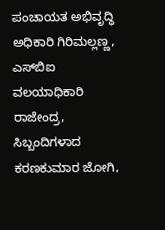ಪಂಚಾಯತ ಅಭಿವೃದ್ಧಿ ಅಧಿಕಾರಿ ಗಿರಿಮಲ್ಲಣ್ಣ, ಎಸ್‌ಬಿಐ ವಲಯಾಧಿಕಾರಿ ರಾಜೇಂದ್ರ, ಸಿಬ್ಬಂದಿಗಳಾದ ಕರಣಕುಮಾರ ಜೋಗಿ,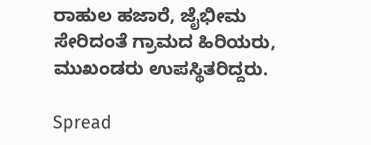ರಾಹುಲ ಹಜಾರೆ, ಜೈಭೀಮ ಸೇರಿದಂತೆ ಗ್ರಾಮದ ಹಿರಿಯರು, ಮುಖಂಡರು ಉಪಸ್ಥಿತರಿದ್ದರು.

Spread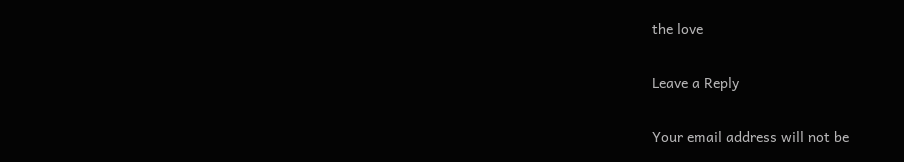the love

Leave a Reply

Your email address will not be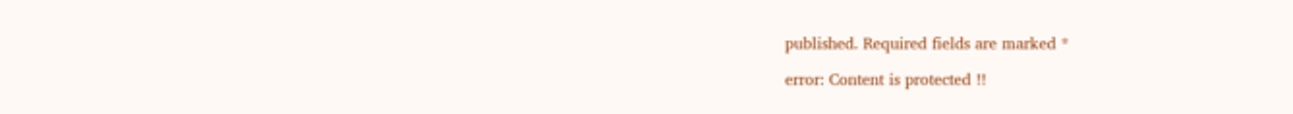published. Required fields are marked *

error: Content is protected !!